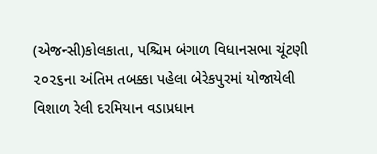(એજન્સી)કોલકાતા, પશ્ચિમ બંગાળ વિધાનસભા ચૂંટણી ૨૦૨૬ના અંતિમ તબક્કા પહેલા બેરેકપુરમાં યોજાયેલી વિશાળ રેલી દરમિયાન વડાપ્રધાન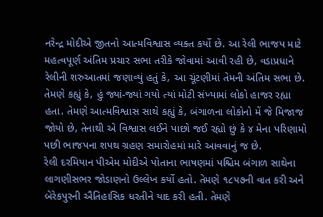નરેન્દ્ર મોદીએ જીતનો આત્મવિશ્વાસ વ્યક્ત કર્યો છે. આ રેલી ભાજપ માટે મહત્વપૂર્ણ અંતિમ પ્રચાર સભા તરીકે જોવામાં આવી રહી છે, વડાપ્રધાને રેલીની શરુઆતમાં જણાવ્યું હતું કે, આ ચૂંટણીમાં તેમની અંતિમ સભા છે.
તેમણે કહ્યું કે, હું જ્યાં-જ્યાં ગયો ત્યાં મોટી સંખ્યામાં લોકો હાજર રહ્યા હતા. તેમણે આત્મવિશ્વાસ સાથે કહ્યું કે, બંગાળના લોકોનો મેં જે મિજાજ જોયો છે, તેનાથી એ વિશ્વાસ લઈને પાછો જઈ રહ્યો છું કે ૪ મેના પરિણામો પછી ભાજપના શપથ ગ્રહણ સમારોહમાં મારે આવવાનું જ છે.
રેલી દરમિયાન પીએમ મોદીએ પોતાના ભાષણમાં પશ્ચિમ બંગાળ સાથેના લાગણીસભર જોડાણનો ઉલ્લેખ કર્યો હતો. તેમણે ૧૮૫૭ની વાત કરી અને બેરેકપુરની ઐતિહાસિક ધરતીને યાદ કરી હતી. તેમણે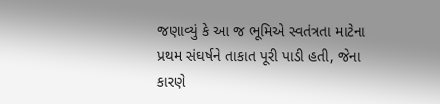જણાવ્યું કે આ જ ભૂમિએ સ્વતંત્રતા માટેના પ્રથમ સંઘર્ષને તાકાત પૂરી પાડી હતી, જેના કારણે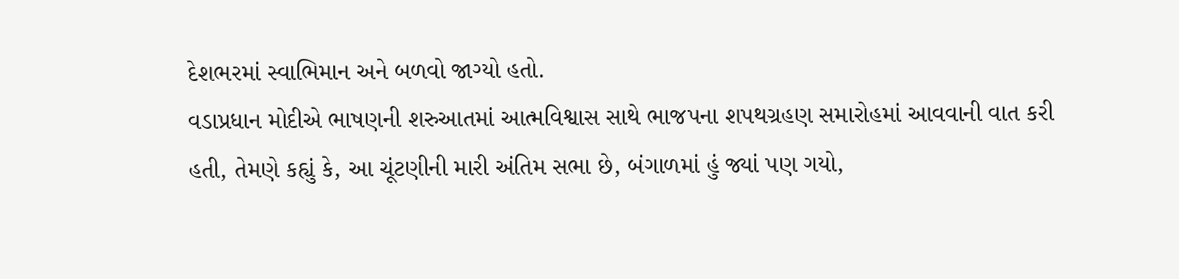દેશભરમાં સ્વાભિમાન અને બળવો જાગ્યો હતો.
વડાપ્રધાન મોદીએ ભાષણની શરુઆતમાં આત્મવિશ્વાસ સાથે ભાજપના શપથગ્રહણ સમારોહમાં આવવાની વાત કરી હતી, તેમણે કહ્યું કે, આ ચૂંટણીની મારી અંતિમ સભા છે, બંગાળમાં હું જ્યાં પણ ગયો,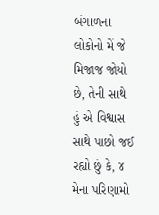બંગાળના લોકોનો મેં જે મિજાજ જોયો છે, તેની સાથે હું એ વિશ્વાસ સાથે પાછો જઈ રહ્યો છું કે, ૪ મેના પરિણામો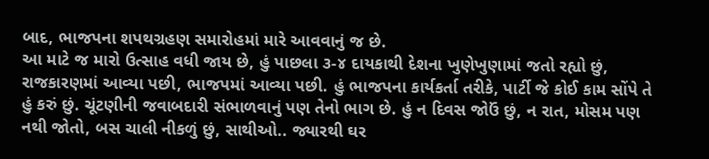બાદ, ભાજપના શપથગ્રહણ સમારોહમાં મારે આવવાનું જ છે.
આ માટે જ મારો ઉત્સાહ વધી જાય છે, હું પાછલા ૩-૪ દાયકાથી દેશના ખુણેખુણામાં જતો રહ્યો છું, રાજકારણમાં આવ્યા પછી, ભાજપમાં આવ્યા પછી. હું ભાજપના કાર્યકર્તા તરીકે, પાર્ટી જે કોઈ કામ સોંપે તે હું કરું છું. ચૂંટણીની જવાબદારી સંભાળવાનું પણ તેનો ભાગ છે. હું ન દિવસ જોઉં છું, ન રાત, મોસમ પણ નથી જોતો, બસ ચાલી નીકળું છું, સાથીઓ.. જ્યારથી ઘર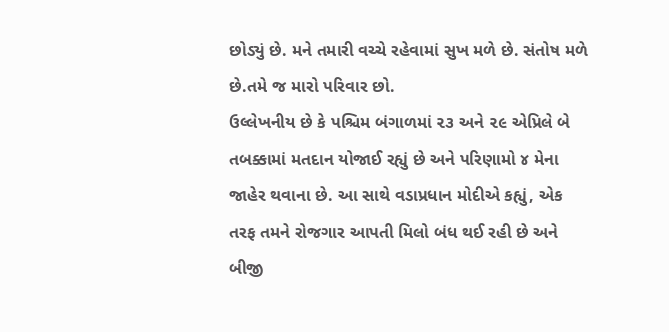છોડ્યું છે. મને તમારી વચ્ચે રહેવામાં સુખ મળે છે. સંતોષ મળે છે.તમે જ મારો પરિવાર છો.
ઉલ્લેખનીય છે કે પશ્ચિમ બંગાળમાં ૨૩ અને ૨૯ એપ્રિલે બે તબક્કામાં મતદાન યોજાઈ રહ્યું છે અને પરિણામો ૪ મેના જાહેર થવાના છે. આ સાથે વડાપ્રધાન મોદીએ કહ્યું, એક તરફ તમને રોજગાર આપતી મિલો બંધ થઈ રહી છે અને બીજી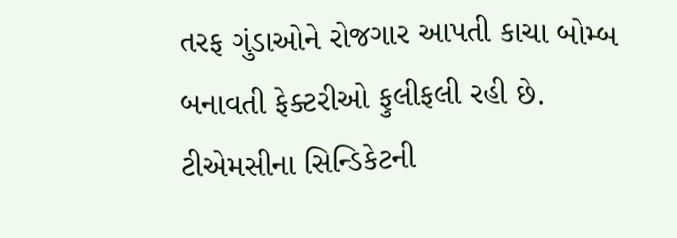તરફ ગુંડાઓને રોજગાર આપતી કાચા બોમ્બ બનાવતી ફેક્ટરીઓ ફુલીફલી રહી છે. ટીએમસીના સિન્ડિકેટની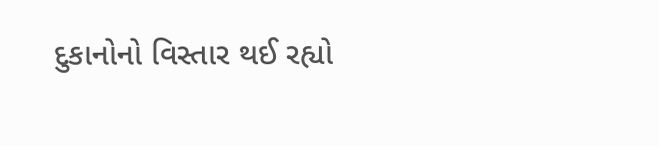દુકાનોનો વિસ્તાર થઈ રહ્યો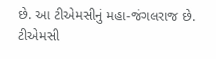છે. આ ટીએમસીનું મહા-જંગલરાજ છે. ટીએમસી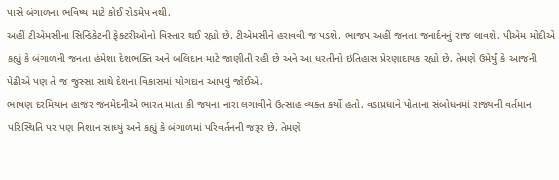પાસે બંગાળના ભવિષ્ય માટે કોઈ રોડમેપ નથી.
અહીં ટીએમસીના સિન્ડિકેટની ફેક્ટરીઓનો વિસ્તાર થઈ રહ્યો છે. ટીએમસીને હરાવવી જ પડશે. ભાજપ અહીં જનતા જનાર્દનનું રાજ લાવશે. પીએમ મોદીએ કહ્યું કે બંગાળની જનતા હંમેશા દેશભક્તિ અને બલિદાન માટે જાણીતી રહી છે અને આ ધરતીનો ઇતિહાસ પ્રેરણાદાયક રહ્યો છે. તેમણે ઉમેર્યું કે આજની પેઢીએ પણ તે જ જુસ્સા સાથે દેશના વિકાસમાં યોગદાન આપવું જોઈએ.
ભાષણ દરમિયાન હાજર જનમેદનીએ ભારત માતા કી જયના નારા લગાવીને ઉત્સાહ વ્યક્ત કર્યો હતો. વડાપ્રધાને પોતાના સંબોધનમાં રાજ્યની વર્તમાન પરિસ્થિતિ પર પણ નિશાન સાધ્યું અને કહ્યું કે બંગાળમાં પરિવર્તનની જરૂર છે. તેમણે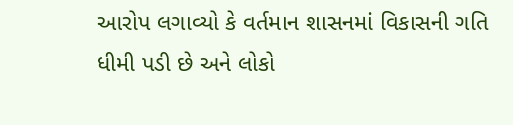આરોપ લગાવ્યો કે વર્તમાન શાસનમાં વિકાસની ગતિ ધીમી પડી છે અને લોકો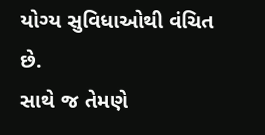યોગ્ય સુવિધાઓથી વંચિત છે.
સાથે જ તેમણે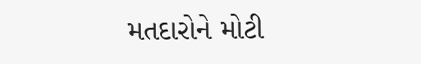મતદારોને મોટી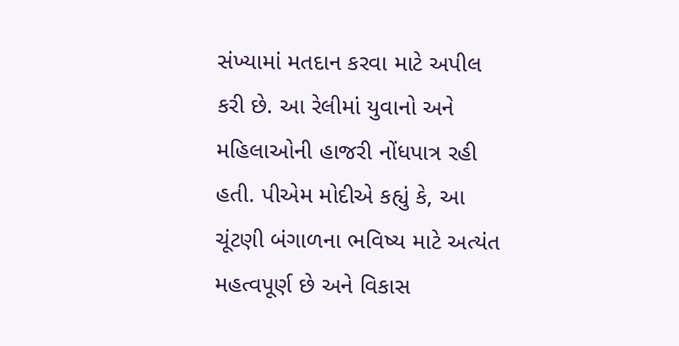સંખ્યામાં મતદાન કરવા માટે અપીલ કરી છે. આ રેલીમાં યુવાનો અને મહિલાઓની હાજરી નોંધપાત્ર રહી હતી. પીએમ મોદીએ કહ્યું કે, આ ચૂંટણી બંગાળના ભવિષ્ય માટે અત્યંત મહત્વપૂર્ણ છે અને વિકાસ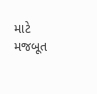માટે મજબૂત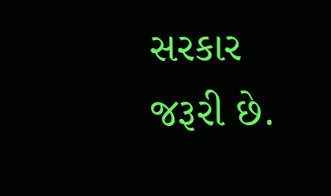સરકાર જરૂરી છે.